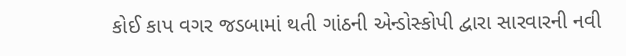કોઈ કાપ વગર જડબામાં થતી ગાંઠની એન્ડોસ્કોપી દ્વારા સારવારની નવી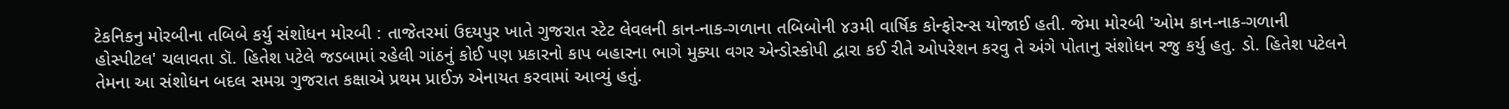ટેકનિકનુ મોરબીના તબિબે કર્યુ સંશોધન મોરબી : તાજેતરમાં ઉદયપુર ખાતે ગુજરાત સ્ટેટ લેવલની કાન-નાક-ગળાના તબિબોની ૪૩મી વાર્ષિક કોન્ફોરન્સ યોજાઈ હતી. જેમા મોરબી 'ઓમ કાન-નાક-ગળાની હોસ્પીટલ' ચલાવતા ડૉ. હિતેશ પટેલે જડબામાં રહેલી ગાંઠનું કોઈ પણ પ્રકારનો કાપ બહારના ભાગે મુક્યા વગર એન્ડોસ્કોપી દ્વારા કઈ રીતે ઓપરેશન કરવુ તે અંગે પોતાનુ સંશોધન રજુ કર્યુ હતુ. ડો. હિતેશ પટેલને તેમના આ સંશોધન બદલ સમગ્ર ગુજરાત કક્ષાએ પ્રથમ પ્રાઈઝ એનાયત કરવામાં આવ્યું હતું.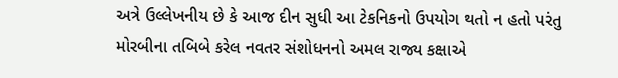અત્રે ઉલ્લેખનીય છે કે આજ દીન સુધી આ ટેકનિકનો ઉપયોગ થતો ન હતો પરંતુ મોરબીના તબિબે કરેલ નવતર સંશોધનનો અમલ રાજ્ય કક્ષાએ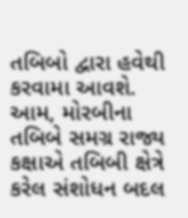તબિબો દ્વારા હવેથી કરવામા આવશે. આમ, મોરબીના તબિબે સમગ્ર રાજ્ય કક્ષાએ તબિબી ક્ષેત્રે કરેલ સંશોધન બદલ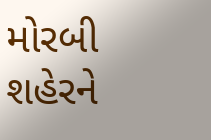મોરબી શહેરને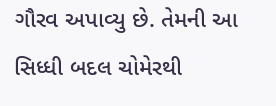ગૌરવ અપાવ્યુ છે. તેમની આ સિધ્ધી બદલ ચોમેરથી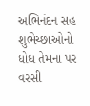અભિનંદન સહ શુભેચ્છાઓનો ધોધ તેમના પર વરસી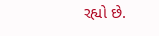રહ્યો છે.